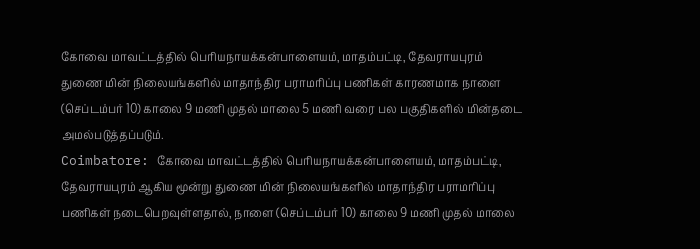கோவை மாவட்டத்தில் பெரியநாயக்கன்பாளையம், மாதம்பட்டி, தேவராயபுரம் துணை மின் நிலையங்களில் மாதாந்திர பராமரிப்பு பணிகள் காரணமாக நாளை (செப்டம்பர் 10) காலை 9 மணி முதல் மாலை 5 மணி வரை பல பகுதிகளில் மின்தடை அமல்படுத்தப்படும்.
Coimbatore: கோவை மாவட்டத்தில் பெரியநாயக்கன்பாளையம், மாதம்பட்டி, தேவராயபுரம் ஆகிய மூன்று துணை மின் நிலையங்களில் மாதாந்திர பராமரிப்பு பணிகள் நடைபெறவுள்ளதால், நாளை (செப்டம்பர் 10) காலை 9 மணி முதல் மாலை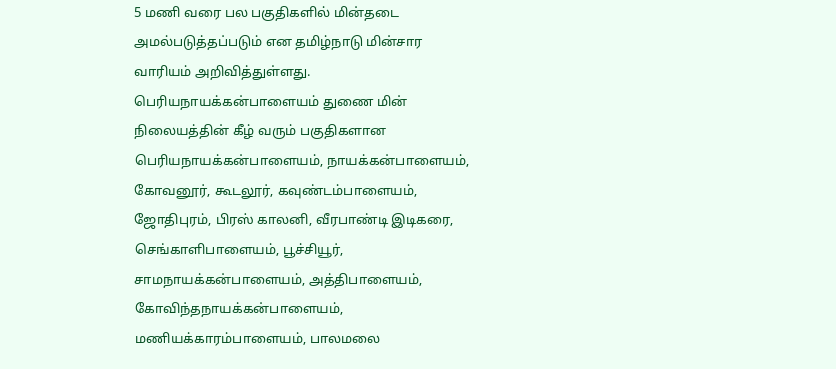5 மணி வரை பல பகுதிகளில் மின்தடை அமல்படுத்தப்படும் என தமிழ்நாடு மின்சார வாரியம் அறிவித்துள்ளது.
பெரியநாயக்கன்பாளையம் துணை மின் நிலையத்தின் கீழ் வரும் பகுதிகளான பெரியநாயக்கன்பாளையம், நாயக்கன்பாளையம், கோவனூர், கூடலூர், கவுண்டம்பாளையம், ஜோதிபுரம், பிரஸ் காலனி, வீரபாண்டி இடிகரை, செங்காளிபாளையம், பூச்சியூர், சாமநாயக்கன்பாளையம், அத்திபாளையம், கோவிந்தநாயக்கன்பாளையம், மணியக்காரம்பாளையம், பாலமலை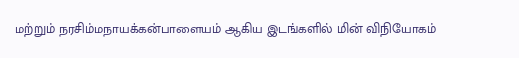மற்றும் நரசிம்மநாயக்கன்பாளையம் ஆகிய இடங்களில் மின் விநியோகம்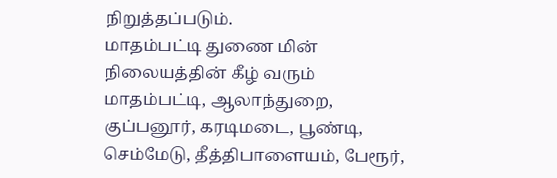நிறுத்தப்படும்.
மாதம்பட்டி துணை மின் நிலையத்தின் கீழ் வரும் மாதம்பட்டி, ஆலாந்துறை, குப்பனூர், கரடிமடை, பூண்டி, செம்மேடு, தீத்திபாளையம், பேரூர்,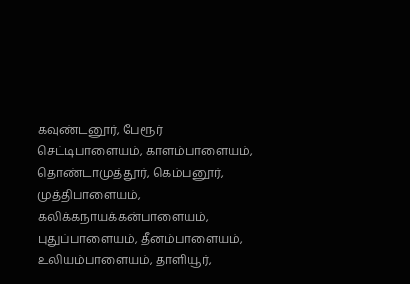கவுண்டனூர், பேரூர் செட்டிபாளையம், காளம்பாளையம், தொண்டாமுத்தூர், கெம்பனூர், முத்திபாளையம், கலிக்கநாயக்கன்பாளையம், புதுப்பாளையம், தீனம்பாளையம், உலியம்பாளையம், தாளியூர்,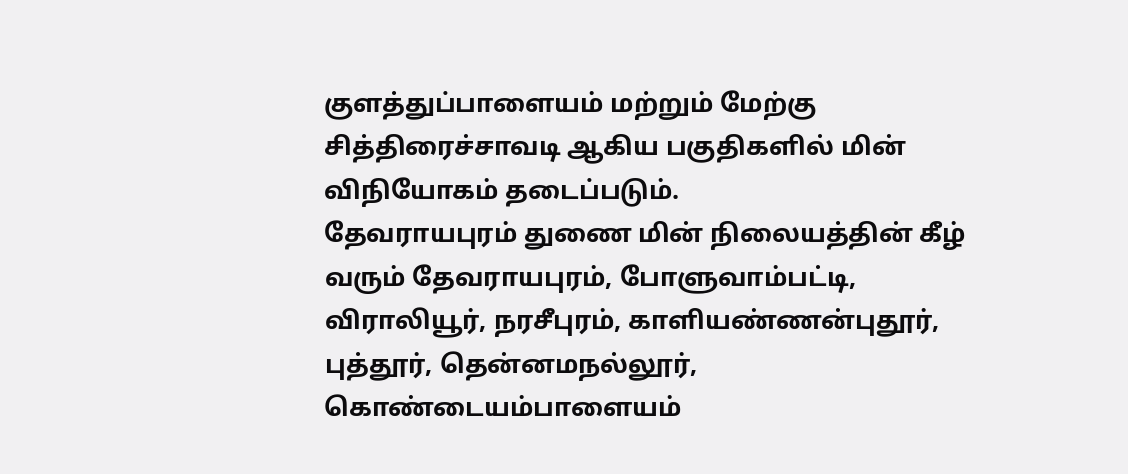குளத்துப்பாளையம் மற்றும் மேற்கு சித்திரைச்சாவடி ஆகிய பகுதிகளில் மின் விநியோகம் தடைப்படும்.
தேவராயபுரம் துணை மின் நிலையத்தின் கீழ் வரும் தேவராயபுரம், போளுவாம்பட்டி, விராலியூர், நரசீபுரம், காளியண்ணன்புதூர், புத்தூர், தென்னமநல்லூர், கொண்டையம்பாளையம்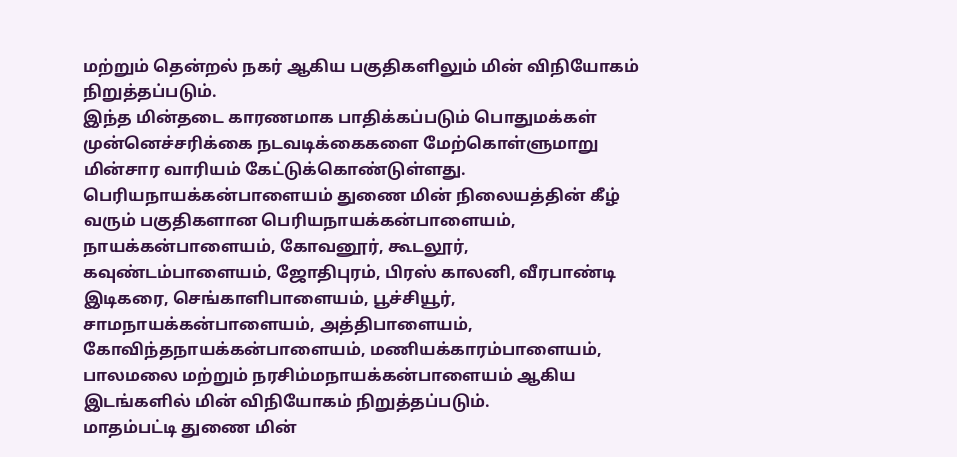மற்றும் தென்றல் நகர் ஆகிய பகுதிகளிலும் மின் விநியோகம் நிறுத்தப்படும்.
இந்த மின்தடை காரணமாக பாதிக்கப்படும் பொதுமக்கள் முன்னெச்சரிக்கை நடவடிக்கைகளை மேற்கொள்ளுமாறு மின்சார வாரியம் கேட்டுக்கொண்டுள்ளது.
பெரியநாயக்கன்பாளையம் துணை மின் நிலையத்தின் கீழ் வரும் பகுதிகளான பெரியநாயக்கன்பாளையம், நாயக்கன்பாளையம், கோவனூர், கூடலூர், கவுண்டம்பாளையம், ஜோதிபுரம், பிரஸ் காலனி, வீரபாண்டி இடிகரை, செங்காளிபாளையம், பூச்சியூர், சாமநாயக்கன்பாளையம், அத்திபாளையம், கோவிந்தநாயக்கன்பாளையம், மணியக்காரம்பாளையம், பாலமலை மற்றும் நரசிம்மநாயக்கன்பாளையம் ஆகிய இடங்களில் மின் விநியோகம் நிறுத்தப்படும்.
மாதம்பட்டி துணை மின்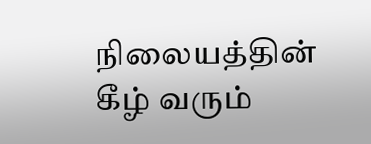நிலையத்தின் கீழ் வரும்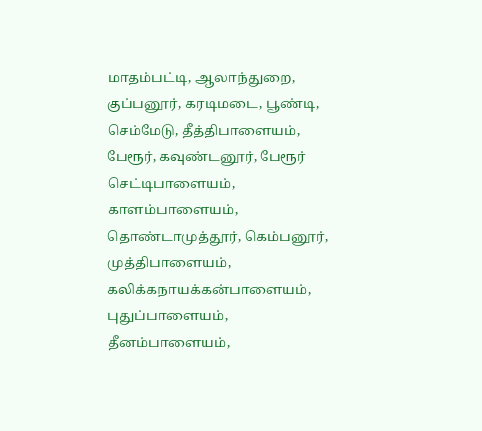மாதம்பட்டி, ஆலாந்துறை, குப்பனூர், கரடிமடை, பூண்டி, செம்மேடு, தீத்திபாளையம், பேரூர், கவுண்டனூர், பேரூர் செட்டிபாளையம், காளம்பாளையம், தொண்டாமுத்தூர், கெம்பனூர், முத்திபாளையம், கலிக்கநாயக்கன்பாளையம், புதுப்பாளையம், தீனம்பாளையம்,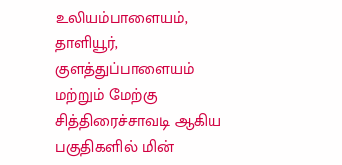உலியம்பாளையம், தாளியூர், குளத்துப்பாளையம் மற்றும் மேற்கு சித்திரைச்சாவடி ஆகிய பகுதிகளில் மின்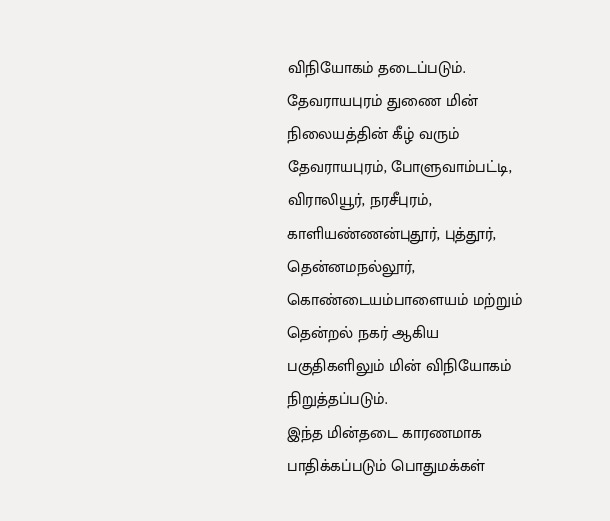விநியோகம் தடைப்படும்.
தேவராயபுரம் துணை மின் நிலையத்தின் கீழ் வரும் தேவராயபுரம், போளுவாம்பட்டி, விராலியூர், நரசீபுரம், காளியண்ணன்புதூர், புத்தூர், தென்னமநல்லூர், கொண்டையம்பாளையம் மற்றும் தென்றல் நகர் ஆகிய பகுதிகளிலும் மின் விநியோகம் நிறுத்தப்படும்.
இந்த மின்தடை காரணமாக பாதிக்கப்படும் பொதுமக்கள்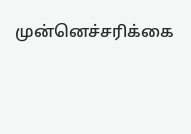முன்னெச்சரிக்கை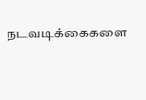நடவடிக்கைகளை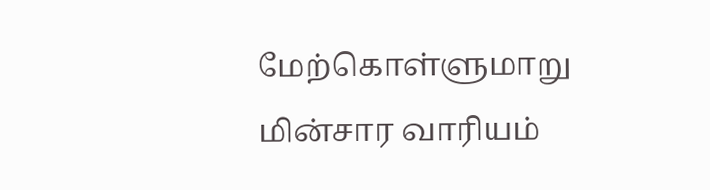மேற்கொள்ளுமாறு மின்சார வாரியம்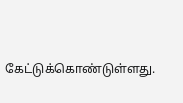கேட்டுக்கொண்டுள்ளது.